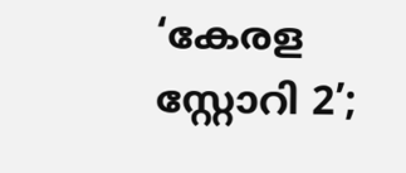‘കേരള സ്റ്റോറി 2’;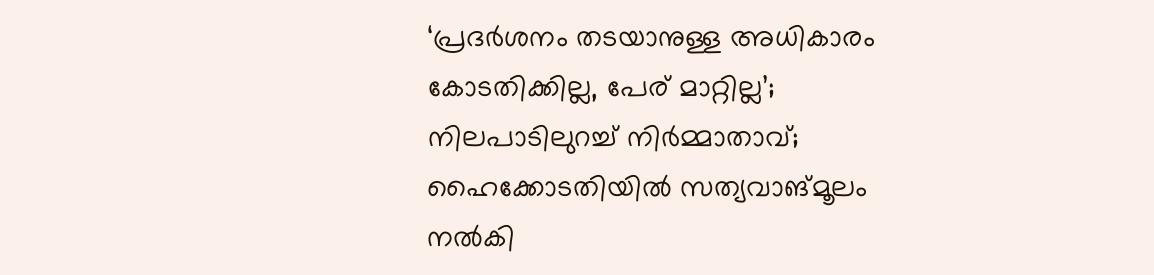‘പ്രദര്‍ശനം തടയാനുള്ള അധികാരം കോടതിക്കില്ല, പേര് മാറ്റില്ല’; നിലപാടിലുറച്ച്‌ നിര്‍മ്മാതാവ്; ഹൈക്കോടതിയില്‍ സത്യവാങ്മൂലം നല്‍കി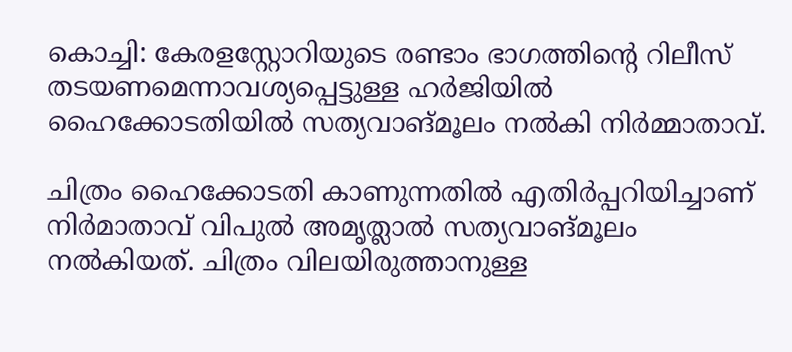കൊച്ചി: കേരളസ്റ്റോറിയുടെ രണ്ടാം ഭാഗത്തിന്റെ റിലീസ് തടയണമെന്നാവശ്യപ്പെട്ടുള്ള ഹർജിയില്‍ ഹൈക്കോടതിയില്‍ സത്യവാങ്മൂലം നല്‍കി നിർമ്മാതാവ്.

ചിത്രം ഹൈക്കോടതി കാണുന്നതില്‍ എതി‌ർപ്പറിയിച്ചാണ് നിർമാതാവ് വിപുല്‍ അമൃത്ലാല്‍ സത്യവാങ്മൂലം നല്‍കിയത്. ചിത്രം വിലയിരുത്താനുള്ള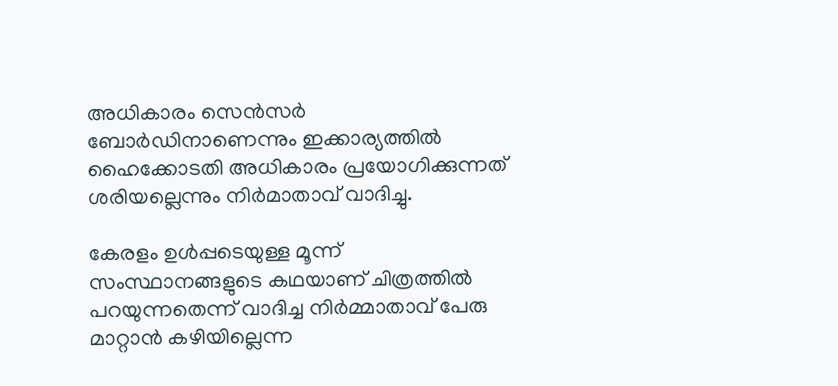അധികാരം സെൻസർ ബോർഡിനാണെന്നും ഇക്കാര്യത്തില്‍ ഹൈക്കോടതി അധികാരം പ്രയോഗിക്കുന്നത് ശരിയല്ലെന്നും നിർമാതാവ് വാദിച്ചു.

കേരളം ഉള്‍പ്പടെയുള്ള മൂന്ന് സംസ്ഥാനങ്ങളുടെ കഥയാണ് ചിത്രത്തില്‍ പറയുന്നതെന്ന് വാദിച്ച നിർമ്മാതാവ് പേരു മാറ്റാൻ കഴിയില്ലെന്ന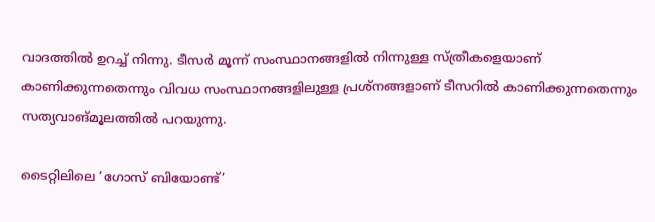വാദത്തില്‍ ഉറച്ച്‌ നിന്നു. ടീസർ മൂന്ന് സംസ്ഥാനങ്ങളില്‍ നിന്നുള്ള സ്‌ത്രീകളെയാണ് കാണിക്കുന്നതെന്നും വിവധ സംസ്ഥാനങ്ങളിലുള്ള പ്രശ്‌നങ്ങളാണ് ടീസറില്‍ കാണിക്കുന്നതെന്നും സത്യവാങ്‌മൂലത്തില്‍ പറയുന്നു.

ടൈറ്റിലിലെ ‘ഗോസ് ബിയോണ്ട്’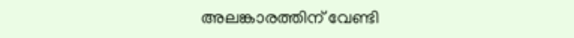അലങ്കാരത്തിന് വേണ്ടി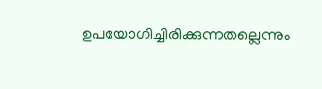ഉപയോഗിച്ചിരിക്കുന്നതല്ലെന്നും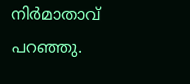നിർമാതാവ് പറഞ്ഞു.